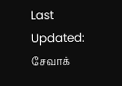Last Updated:
சேவாக்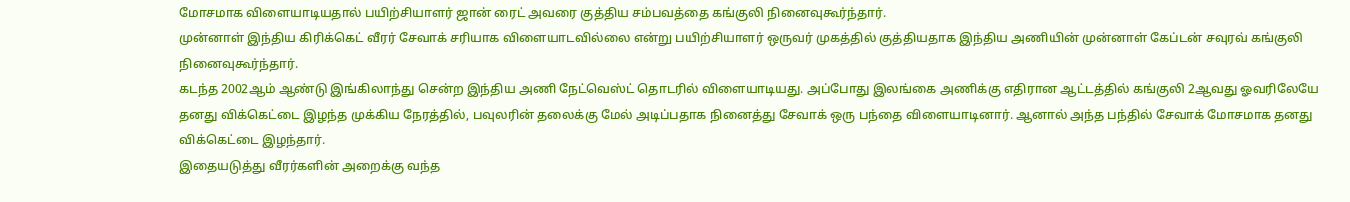மோசமாக விளையாடியதால் பயிற்சியாளர் ஜான் ரைட் அவரை குத்திய சம்பவத்தை கங்குலி நினைவுகூர்ந்தார்.
முன்னாள் இந்திய கிரிக்கெட் வீரர் சேவாக் சரியாக விளையாடவில்லை என்று பயிற்சியாளர் ஒருவர் முகத்தில் குத்தியதாக இந்திய அணியின் முன்னாள் கேப்டன் சவுரவ் கங்குலி நினைவுகூர்ந்தார்.
கடந்த 2002ஆம் ஆண்டு இங்கிலாந்து சென்ற இந்திய அணி நேட்வெஸ்ட் தொடரில் விளையாடியது. அப்போது இலங்கை அணிக்கு எதிரான ஆட்டத்தில் கங்குலி 2ஆவது ஓவரிலேயே தனது விக்கெட்டை இழந்த முக்கிய நேரத்தில், பவுலரின் தலைக்கு மேல் அடிப்பதாக நினைத்து சேவாக் ஒரு பந்தை விளையாடினார். ஆனால் அந்த பந்தில் சேவாக் மோசமாக தனது விக்கெட்டை இழந்தார்.
இதையடுத்து வீரர்களின் அறைக்கு வந்த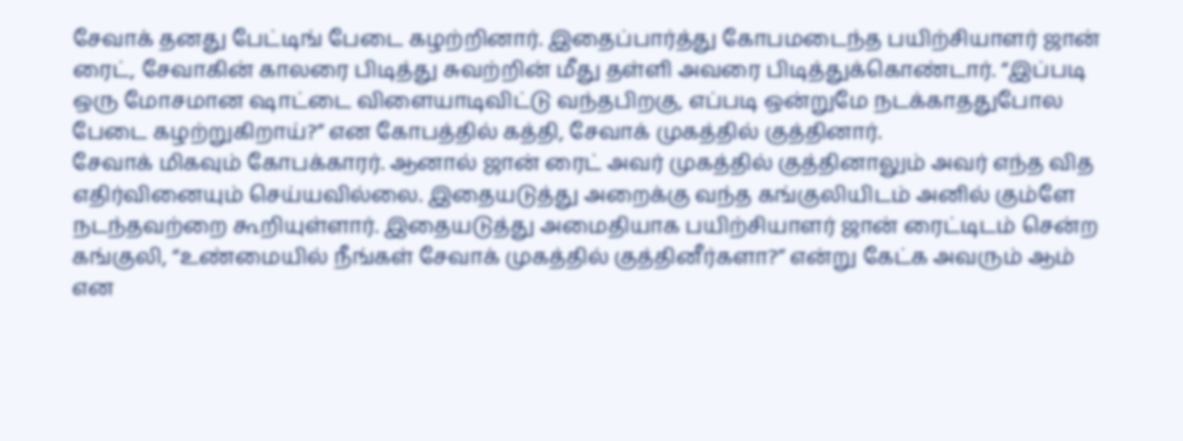சேவாக் தனது பேட்டிங் பேடை கழற்றினார். இதைப்பார்த்து கோபமடைந்த பயிற்சியாளர் ஜான் ரைட், சேவாகின் காலரை பிடித்து சுவற்றின் மீது தள்ளி அவரை பிடித்துக்கொண்டார். “இப்படி ஒரு மோசமான ஷாட்டை விளையாடிவிட்டு வந்தபிறகு, எப்படி ஒன்றுமே நடக்காததுபோல பேடை கழற்றுகிறாய்?” என கோபத்தில் கத்தி, சேவாக் முகத்தில் குத்தினார்.
சேவாக் மிகவும் கோபக்காரர். ஆனால் ஜான் ரைட் அவர் முகத்தில் குத்தினாலும் அவர் எந்த வித எதிர்வினையும் செய்யவில்லை. இதையடுத்து அறைக்கு வந்த கங்குலியிடம் அனில் கும்ளே நடந்தவற்றை கூறியுள்ளார். இதையடுத்து அமைதியாக பயிற்சியாளர் ஜான் ரைட்டிடம் சென்ற கங்குலி, “உண்மையில் நீங்கள் சேவாக் முகத்தில் குத்தினீர்களா?” என்று கேட்க அவரும் ஆம் என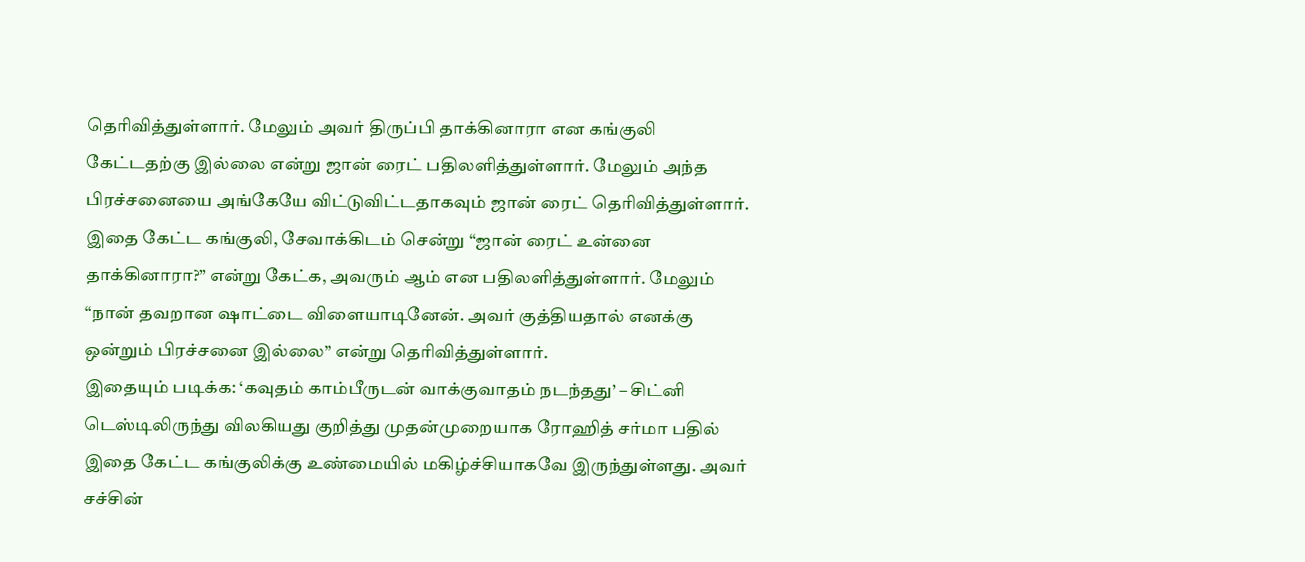தெரிவித்துள்ளார். மேலும் அவர் திருப்பி தாக்கினாரா என கங்குலி கேட்டதற்கு இல்லை என்று ஜான் ரைட் பதிலளித்துள்ளார். மேலும் அந்த பிரச்சனையை அங்கேயே விட்டுவிட்டதாகவும் ஜான் ரைட் தெரிவித்துள்ளார்.
இதை கேட்ட கங்குலி, சேவாக்கிடம் சென்று “ஜான் ரைட் உன்னை தாக்கினாரா?” என்று கேட்க, அவரும் ஆம் என பதிலளித்துள்ளார். மேலும் “நான் தவறான ஷாட்டை விளையாடினேன். அவர் குத்தியதால் எனக்கு ஒன்றும் பிரச்சனை இல்லை” என்று தெரிவித்துள்ளார்.
இதையும் படிக்க: ‘கவுதம் காம்பீருடன் வாக்குவாதம் நடந்தது’ – சிட்னி டெஸ்டிலிருந்து விலகியது குறித்து முதன்முறையாக ரோஹித் சர்மா பதில்
இதை கேட்ட கங்குலிக்கு உண்மையில் மகிழ்ச்சியாகவே இருந்துள்ளது. அவர் சச்சின்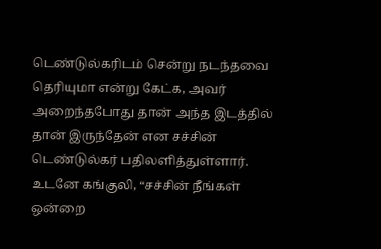டெண்டுல்கரிடம் சென்று நடந்தவை தெரியுமா என்று கேட்க, அவர் அறைந்தபோது தான் அந்த இடத்தில் தான் இருந்தேன் என சச்சின் டெண்டுல்கர் பதிலளித்துள்ளார். உடனே கங்குலி, “சச்சின் நீங்கள் ஒன்றை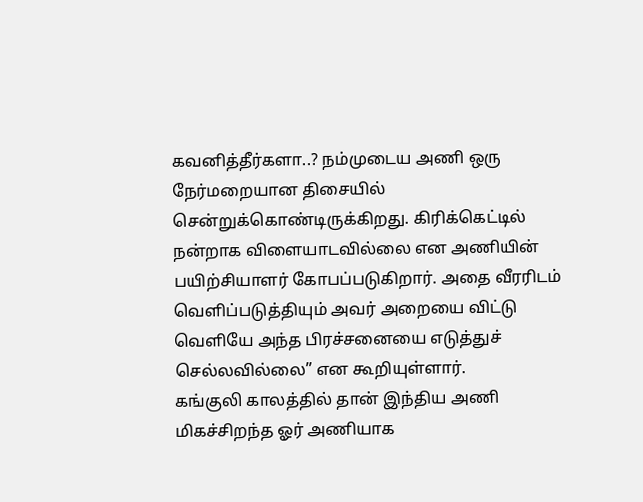கவனித்தீர்களா..? நம்முடைய அணி ஒரு நேர்மறையான திசையில் சென்றுக்கொண்டிருக்கிறது. கிரிக்கெட்டில் நன்றாக விளையாடவில்லை என அணியின் பயிற்சியாளர் கோபப்படுகிறார். அதை வீரரிடம் வெளிப்படுத்தியும் அவர் அறையை விட்டு வெளியே அந்த பிரச்சனையை எடுத்துச் செல்லவில்லை” என கூறியுள்ளார்.
கங்குலி காலத்தில் தான் இந்திய அணி மிகச்சிறந்த ஓர் அணியாக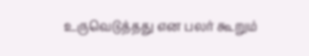உருவெடுத்தது என பலர் கூறும்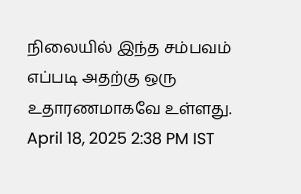நிலையில் இந்த சம்பவம் எப்படி அதற்கு ஒரு உதாரணமாகவே உள்ளது.
April 18, 2025 2:38 PM IST